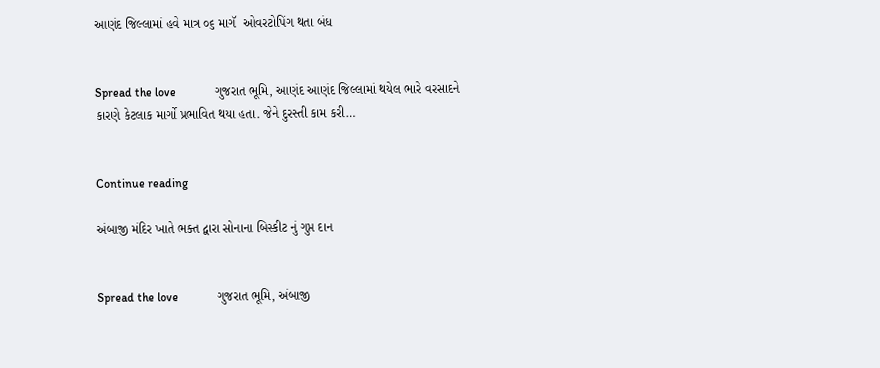આણંદ જિલ્લામાં હવે માત્ર ૦૬ માગૅ  ઓવરટોપિંગ થતા બંધ


Spread the love             ગુજરાત ભૂમિ, આણંદ આણંદ જિલ્લામાં થયેલ ભારે વરસાદને કારણે કેટલાક માર્ગો પ્રભાવિત થયા હતા. જેને દુરસ્તી કામ કરી…


Continue reading

અંબાજી મંદિર ખાતે ભક્ત દ્વારા સોનાના બિસ્કીટ નું ગુપ્ત દાન


Spread the love             ગુજરાત ભૂમિ, અંબાજી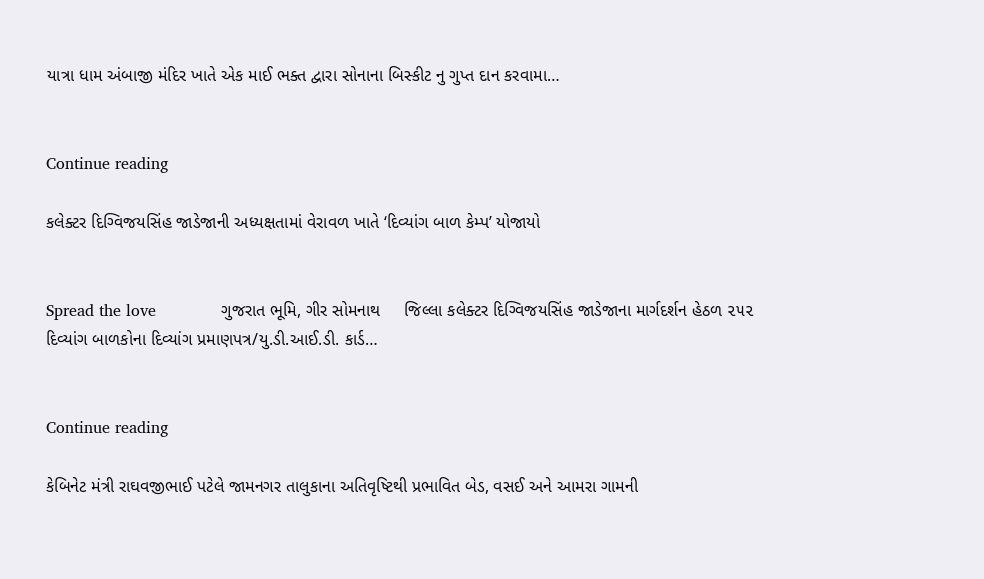યાત્રા ધામ અંબાજી મંદિર ખાતે એક માઈ ભક્ત દ્વારા સોનાના બિસ્કીટ નુ ગુપ્ત દાન કરવામા…


Continue reading

કલેક્ટર દિગ્વિજયસિંહ જાડેજાની અધ્યક્ષતામાં વેરાવળ ખાતે ‘દિવ્યાંગ બાળ કેમ્પ’ યોજાયો


Spread the love             ગુજરાત ભૂમિ, ગીર સોમનાથ     જિલ્લા કલેક્ટર દિગ્વિજયસિંહ જાડેજાના માર્ગદર્શન હેઠળ ૨૫૨ દિવ્યાંગ બાળકોના દિવ્યાંગ પ્રમાણપત્ર/યુ.ડી.આઈ.ડી. કાર્ડ…


Continue reading

કેબિનેટ મંત્રી રાઘવજીભાઈ પટેલે જામનગર તાલુકાના અતિવૃષ્ટિથી પ્રભાવિત બેડ, વસઈ અને આમરા ગામની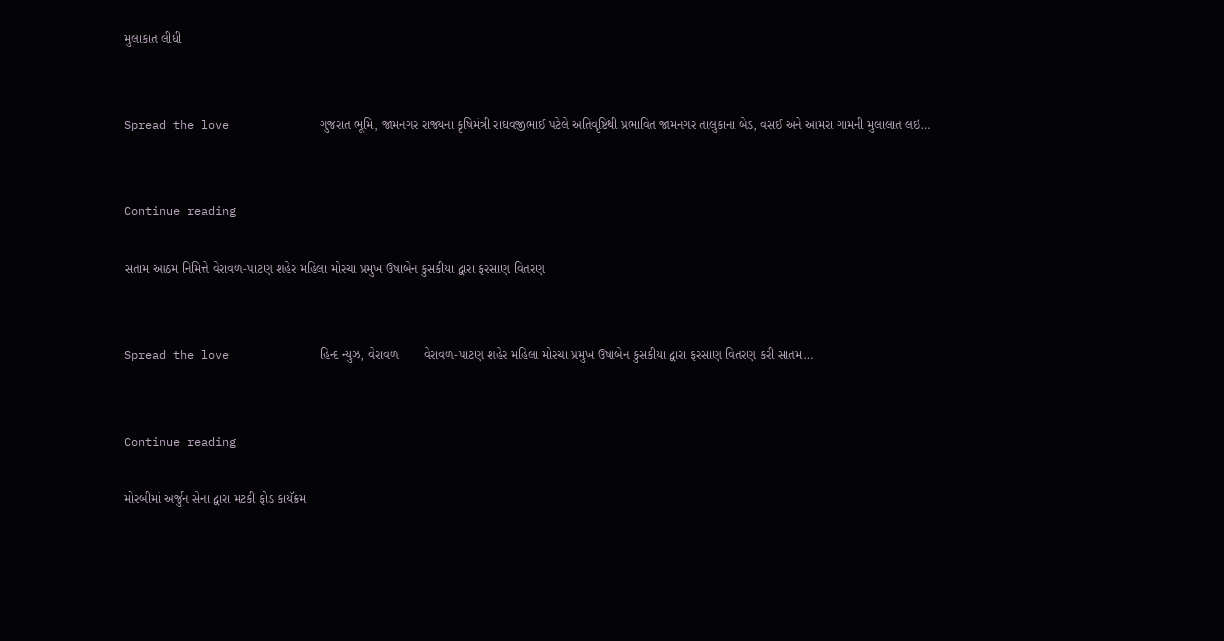મુલાકાત લીધી


Spread the love             ગુજરાત ભૂમિ, જામનગર રાજ્યના કૃષિમંત્રી રાઘવજીભાઈ પટેલે અતિવૃષ્ટિથી પ્રભાવિત જામનગર તાલુકાના બેડ, વસઈ અને આમરા ગામની મુલાલાત લઇ…


Continue reading

સતામ આઠમ નિમિત્તે વેરાવળ-પાટણ શહેર મહિલા મોરચા પ્રમુખ ઉષાબેન કુસકીયા દ્વારા ફરસાણ વિતરણ


Spread the love             હિન્દ ન્યુઝ, વેરાવળ       વેરાવળ-પાટણ શહેર મહિલા મોરચા પ્રમુખ ઉષાબેન કુસકીયા દ્વારા ફરસાણ વિતરણ કરી સાતમ…


Continue reading

મોરબીમાં અર્જુન સેના દ્વારા મટકી ફોડ કાયૅક્રમ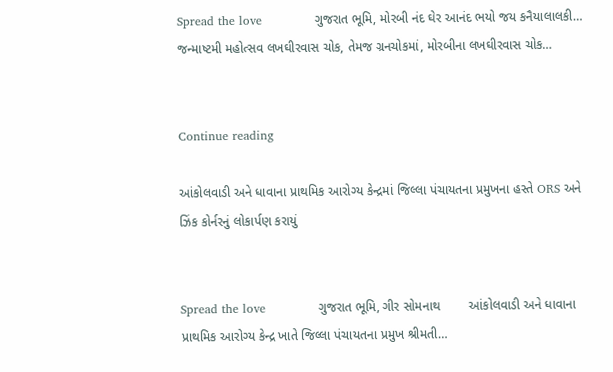Spread the love             ગુજરાત ભૂમિ, મોરબી નંદ ઘેર આનંદ ભયો જય કનૈયાલાલકી… જન્માષ્ટમી મહોત્સવ લખઘીરવાસ ચોક, તેમજ ગ્રનચોકમાં, મોરબીના લખઘીરવાસ ચોક…


Continue reading

આંકોલવાડી અને ધાવાના પ્રાથમિક આરોગ્ય કેન્દ્રમાં જિલ્લા પંચાયતના પ્રમુખના હસ્તે ORS અને ઝિંક કોર્નરનું લોકાર્પણ કરાયું


Spread the love             ગુજરાત ભૂમિ, ગીર સોમનાથ        આંકોલવાડી અને ધાવાના પ્રાથમિક આરોગ્ય કેન્દ્ર ખાતે જિલ્લા પંચાયતના પ્રમુખ શ્રીમતી…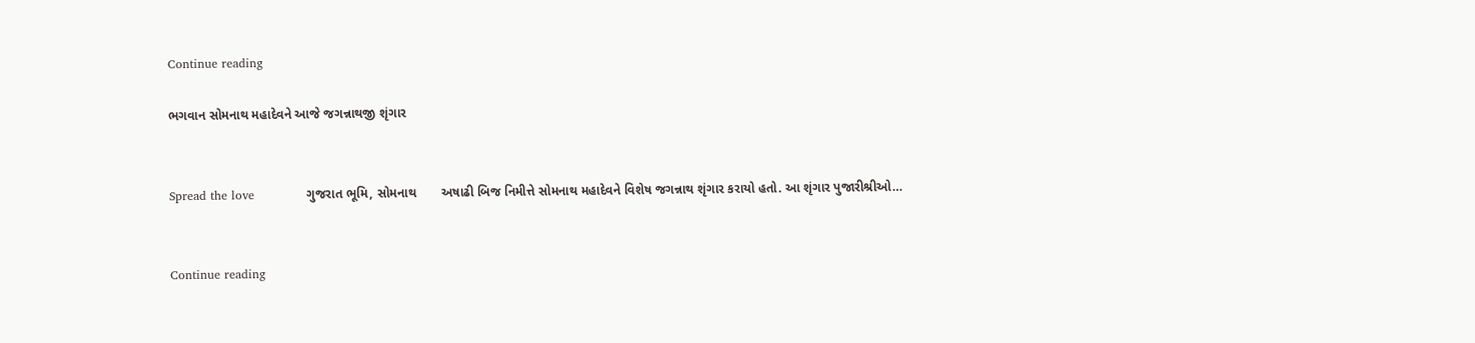Continue reading

ભગવાન સોમનાથ મહાદેવને આજે જગન્નાથજી શૃંગાર


Spread the love             ગુજરાત ભૂમિ, સોમનાથ       અષાઢી બિજ નિમીત્તે સોમનાથ મહાદેવને વિશેષ જગન્નાથ શૃંગાર કરાયો હતો. આ શૃંગાર પુજારીશ્રીઓ…


Continue reading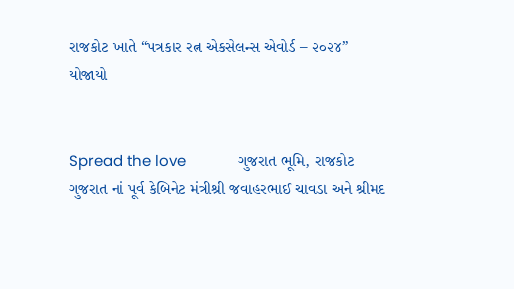રાજકોટ ખાતે “પત્રકાર રત્ન એકસેલન્સ એવોર્ડ – ૨૦૨૪” યોજાયો


Spread the love             ગુજરાત ભૂમિ, રાજકોટ ગુજરાત નાં પૂર્વ કેબિનેટ મંત્રીશ્રી જવાહરભાઈ ચાવડા અને શ્રીમદ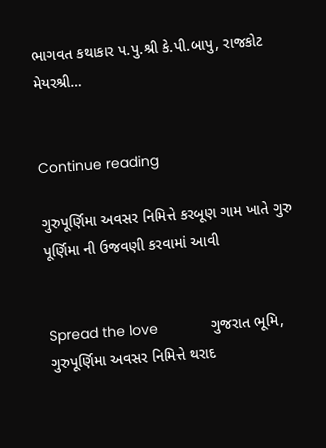ભાગવત કથાકાર પ.પુ.શ્રી કે.પી.બાપુ, રાજકોટ મેયરશ્રી…


Continue reading

ગુરુપૂર્ણિમા અવસર નિમિત્તે કરબૂણ ગામ ખાતે ગુરુ પૂર્ણિમા ની ઉજવણી કરવામાં આવી


Spread the love             ગુજરાત ભૂમિ, ગુરુપૂર્ણિમા અવસર નિમિત્તે થરાદ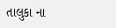તાલુકા ના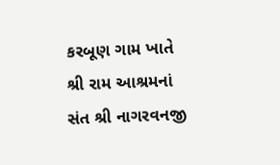કરબૂણ ગામ ખાતે શ્રી રામ આશ્રમનાં સંત શ્રી નાગરવનજી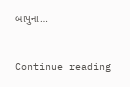બાપુના…


Continue reading